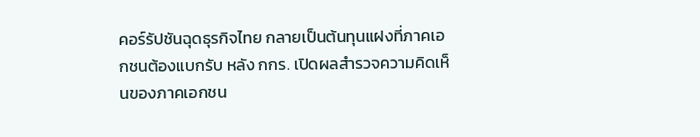คอร์รัปชันฉุดธุรกิจไทย กลายเป็นต้นทุนแฝงที่ภาคเอกชนต้องแบกรับ หลัง กกร. เปิดผลสำรวจความคิดเห็นของภาคเอกชน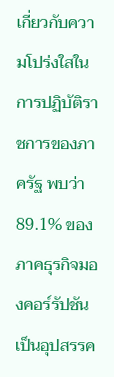เกี่ยวกับความโปร่งใสในการปฏิบัติราชการของภาครัฐ พบว่า 89.1% ของภาคธุรกิจมองคอร์รัปชันเป็นอุปสรรค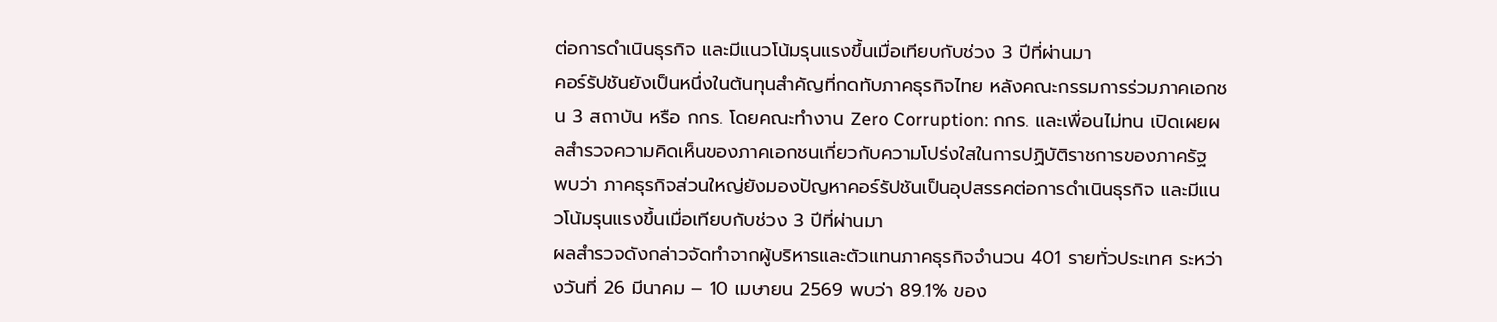ต่อการดำเนินธุรกิจ และมีแนวโน้มรุนแรงขึ้นเมื่อเทียบกับช่วง 3 ปีที่ผ่านมา
คอร์รัปชันยังเป็นหนึ่งในต้นทุนสำคัญที่กดทับภาคธุรกิจไทย หลังคณะกรรมการร่วมภาคเอกชน 3 สถาบัน หรือ กกร. โดยคณะทำงาน Zero Corruption: กกร. และเพื่อนไม่ทน เปิดเผยผลสำรวจความคิดเห็นของภาคเอกชนเกี่ยวกับความโปร่งใสในการปฏิบัติราชการของภาครัฐ พบว่า ภาคธุรกิจส่วนใหญ่ยังมองปัญหาคอร์รัปชันเป็นอุปสรรคต่อการดำเนินธุรกิจ และมีแนวโน้มรุนแรงขึ้นเมื่อเทียบกับช่วง 3 ปีที่ผ่านมา
ผลสำรวจดังกล่าวจัดทำจากผู้บริหารและตัวแทนภาคธุรกิจจำนวน 401 รายทั่วประเทศ ระหว่างวันที่ 26 มีนาคม – 10 เมษายน 2569 พบว่า 89.1% ของ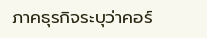ภาคธุรกิจระบุว่าคอร์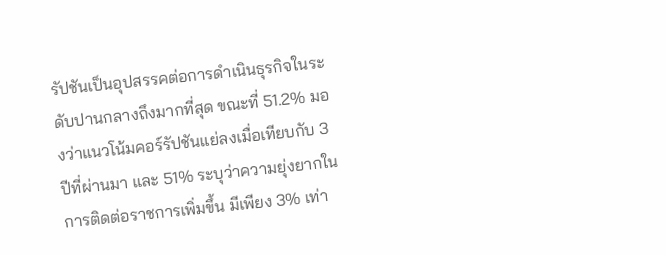รัปชันเป็นอุปสรรคต่อการดำเนินธุรกิจในระดับปานกลางถึงมากที่สุด ขณะที่ 51.2% มองว่าแนวโน้มคอร์รัปชันแย่ลงเมื่อเทียบกับ 3 ปีที่ผ่านมา และ 51% ระบุว่าความยุ่งยากในการติดต่อราชการเพิ่มขึ้น มีเพียง 3% เท่า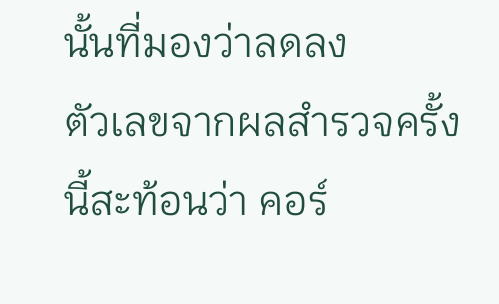นั้นที่มองว่าลดลง
ตัวเลขจากผลสำรวจครั้งนี้สะท้อนว่า คอร์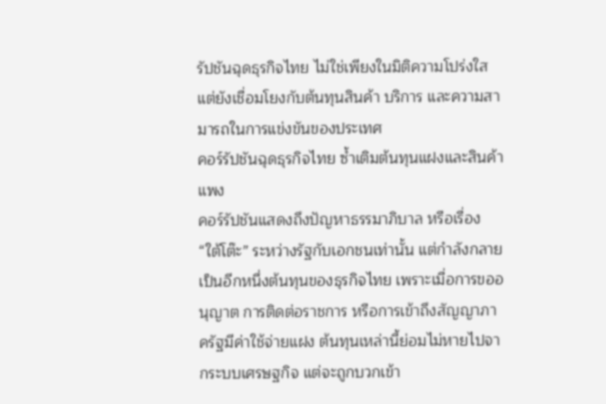รัปชันฉุดธุรกิจไทย ไม่ใช่เพียงในมิติความโปร่งใส แต่ยังเชื่อมโยงกับต้นทุนสินค้า บริการ และความสามารถในการแข่งขันของประเทศ
คอร์รัปชันฉุดธุรกิจไทย ซ้ำเติมต้นทุนแฝงและสินค้าแพง
คอร์รัปชันแสดงถึงปัญหาธรรมาภิบาล หรือเรื่อง “ใต้โต๊ะ” ระหว่างรัฐกับเอกชนเท่านั้น แต่กำลังกลายเป็นอีกหนึ่งต้นทุนของธุรกิจไทย เพราะเมื่อการขออนุญาต การติดต่อราชการ หรือการเข้าถึงสัญญาภาครัฐมีค่าใช้จ่ายแฝง ต้นทุนเหล่านี้ย่อมไม่หายไปจากระบบเศรษฐกิจ แต่จะถูกบวกเข้า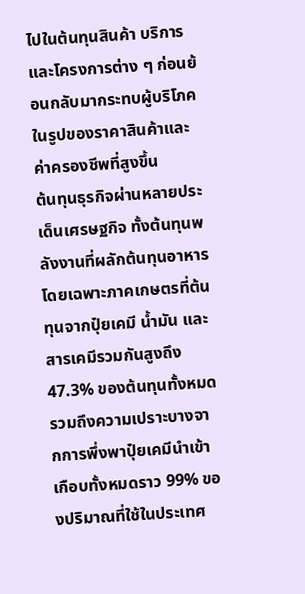ไปในต้นทุนสินค้า บริการ และโครงการต่าง ๆ ก่อนย้อนกลับมากระทบผู้บริโภคในรูปของราคาสินค้าและค่าครองชีพที่สูงขึ้น
ต้นทุนธุรกิจผ่านหลายประเด็นเศรษฐกิจ ทั้งต้นทุนพลังงานที่ผลักต้นทุนอาหาร โดยเฉพาะภาคเกษตรที่ต้นทุนจากปุ๋ยเคมี น้ำมัน และสารเคมีรวมกันสูงถึง 47.3% ของต้นทุนทั้งหมด รวมถึงความเปราะบางจากการพึ่งพาปุ๋ยเคมีนำเข้าเกือบทั้งหมดราว 99% ของปริมาณที่ใช้ในประเทศ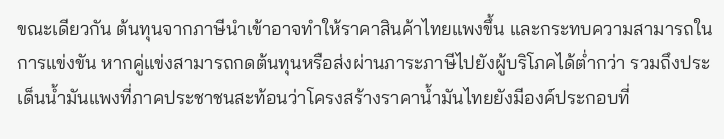ขณะเดียวกัน ต้นทุนจากภาษีนำเข้าอาจทำให้ราคาสินค้าไทยแพงขึ้น และกระทบความสามารถในการแข่งขัน หากคู่แข่งสามารถกดต้นทุนหรือส่งผ่านภาระภาษีไปยังผู้บริโภคได้ต่ำกว่า รวมถึงประเด็นน้ำมันแพงที่ภาคประชาชนสะท้อนว่าโครงสร้างราคาน้ำมันไทยยังมีองค์ประกอบที่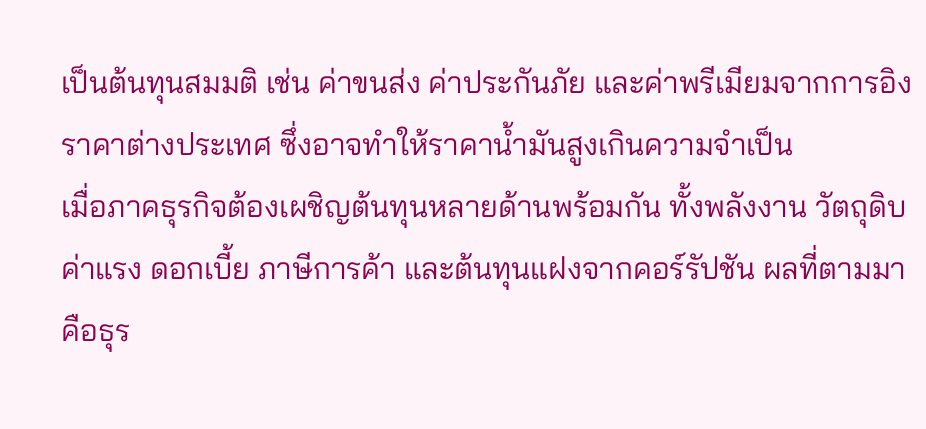เป็นต้นทุนสมมติ เช่น ค่าขนส่ง ค่าประกันภัย และค่าพรีเมียมจากการอิงราคาต่างประเทศ ซึ่งอาจทำให้ราคาน้ำมันสูงเกินความจำเป็น
เมื่อภาคธุรกิจต้องเผชิญต้นทุนหลายด้านพร้อมกัน ทั้งพลังงาน วัตถุดิบ ค่าแรง ดอกเบี้ย ภาษีการค้า และต้นทุนแฝงจากคอร์รัปชัน ผลที่ตามมาคือธุร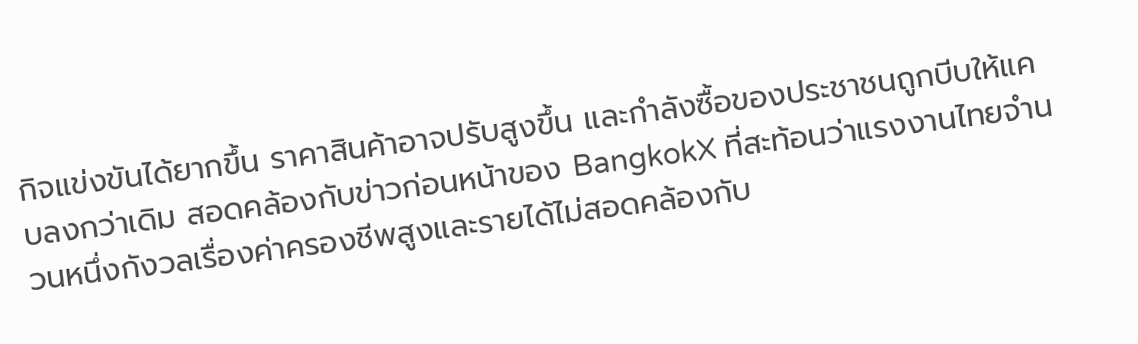กิจแข่งขันได้ยากขึ้น ราคาสินค้าอาจปรับสูงขึ้น และกำลังซื้อของประชาชนถูกบีบให้แคบลงกว่าเดิม สอดคล้องกับข่าวก่อนหน้าของ BangkokX ที่สะท้อนว่าแรงงานไทยจำนวนหนึ่งกังวลเรื่องค่าครองชีพสูงและรายได้ไม่สอดคล้องกับ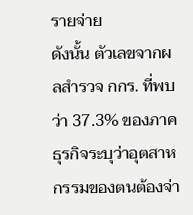รายจ่าย
ดังนั้น ตัวเลขจากผลสำรวจ กกร. ที่พบว่า 37.3% ของภาคธุรกิจระบุว่าอุตสาหกรรมของตนต้องจ่า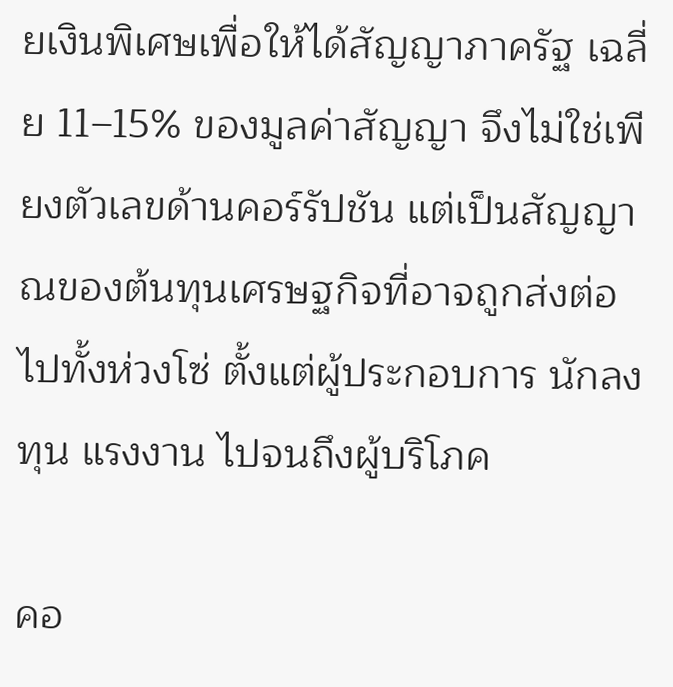ยเงินพิเศษเพื่อให้ได้สัญญาภาครัฐ เฉลี่ย 11–15% ของมูลค่าสัญญา จึงไม่ใช่เพียงตัวเลขด้านคอร์รัปชัน แต่เป็นสัญญาณของต้นทุนเศรษฐกิจที่อาจถูกส่งต่อไปทั้งห่วงโซ่ ตั้งแต่ผู้ประกอบการ นักลงทุน แรงงาน ไปจนถึงผู้บริโภค

คอ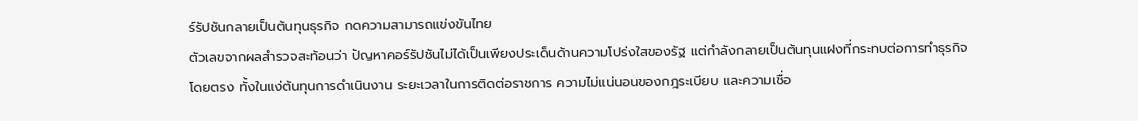ร์รัปชันกลายเป็นต้นทุนธุรกิจ กดความสามารถแข่งขันไทย
ตัวเลขจากผลสำรวจสะท้อนว่า ปัญหาคอร์รัปชันไม่ได้เป็นเพียงประเด็นด้านความโปร่งใสของรัฐ แต่กำลังกลายเป็นต้นทุนแฝงที่กระทบต่อการทำธุรกิจโดยตรง ทั้งในแง่ต้นทุนการดำเนินงาน ระยะเวลาในการติดต่อราชการ ความไม่แน่นอนของกฎระเบียบ และความเชื่อ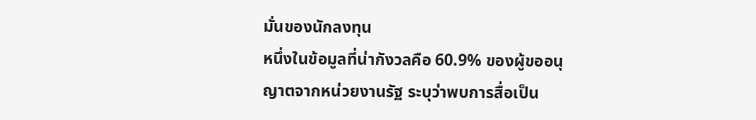มั่นของนักลงทุน
หนึ่งในข้อมูลที่น่ากังวลคือ 60.9% ของผู้ขออนุญาตจากหน่วยงานรัฐ ระบุว่าพบการสื่อเป็น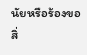นัยหรือร้องขอสิ่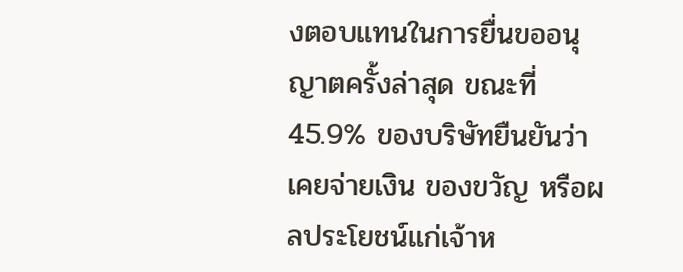งตอบแทนในการยื่นขออนุญาตครั้งล่าสุด ขณะที่ 45.9% ของบริษัทยืนยันว่าเคยจ่ายเงิน ของขวัญ หรือผลประโยชน์แก่เจ้าห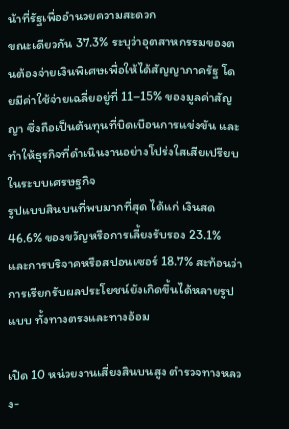น้าที่รัฐเพื่ออำนวยความสะดวก
ขณะเดียวกัน 37.3% ระบุว่าอุตสาหกรรมของตนต้องจ่ายเงินพิเศษเพื่อให้ได้สัญญาภาครัฐ โดยมีค่าใช้จ่ายเฉลี่ยอยู่ที่ 11–15% ของมูลค่าสัญญา ซึ่งถือเป็นต้นทุนที่บิดเบือนการแข่งขัน และทำให้ธุรกิจที่ดำเนินงานอย่างโปร่งใสเสียเปรียบในระบบเศรษฐกิจ
รูปแบบสินบนที่พบมากที่สุด ได้แก่ เงินสด 46.6% ของขวัญหรือการเลี้ยงรับรอง 23.1% และการบริจาคหรือสปอนเซอร์ 18.7% สะท้อนว่าการเรียกรับผลประโยชน์ยังเกิดขึ้นได้หลายรูปแบบ ทั้งทางตรงและทางอ้อม

เปิด 10 หน่วยงานเสี่ยงสินบนสูง ตำรวจทางหลวง-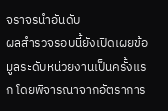จราจรนำอันดับ
ผลสำรวจรอบนี้ยังเปิดเผยข้อมูลระดับหน่วยงานเป็นครั้งแรก โดยพิจารณาจากอัตราการ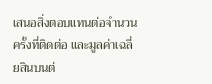เสนอสิ่งตอบแทนต่อจำนวนครั้งที่ติดต่อ และมูลค่าเฉลี่ยสินบนต่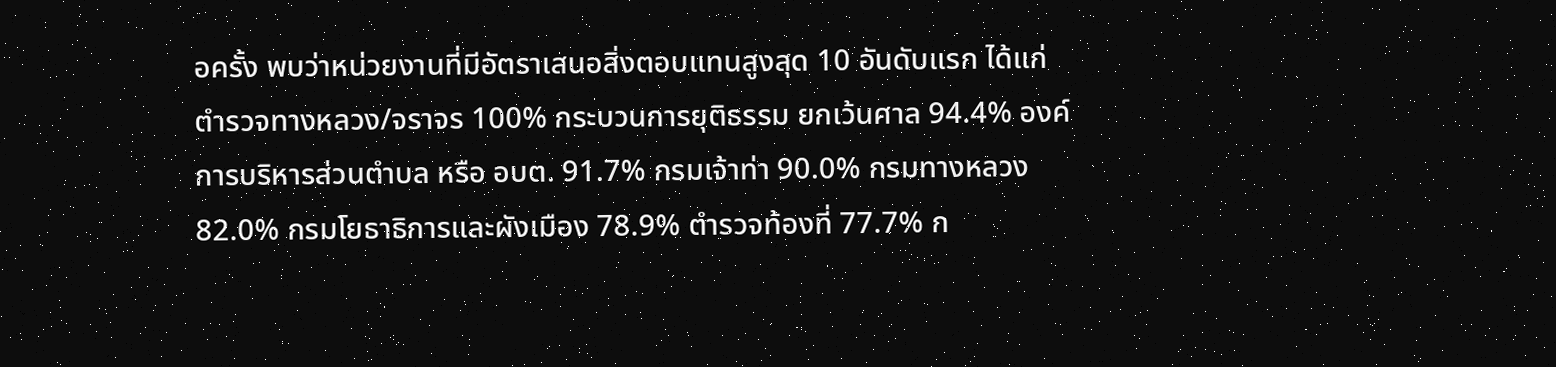อครั้ง พบว่าหน่วยงานที่มีอัตราเสนอสิ่งตอบแทนสูงสุด 10 อันดับแรก ได้แก่ ตำรวจทางหลวง/จราจร 100% กระบวนการยุติธรรม ยกเว้นศาล 94.4% องค์การบริหารส่วนตำบล หรือ อบต. 91.7% กรมเจ้าท่า 90.0% กรมทางหลวง 82.0% กรมโยธาธิการและผังเมือง 78.9% ตำรวจท้องที่ 77.7% ก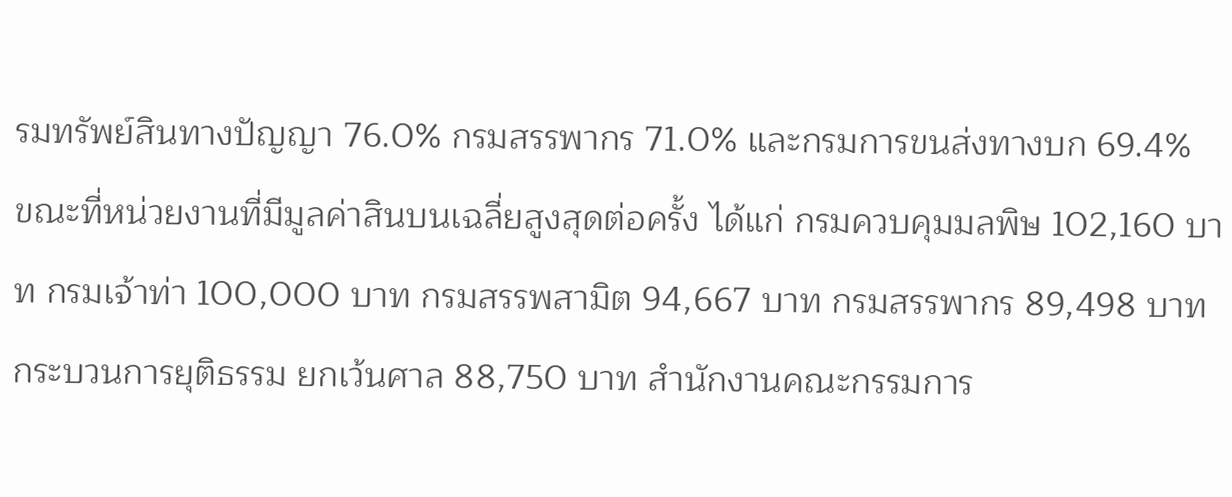รมทรัพย์สินทางปัญญา 76.0% กรมสรรพากร 71.0% และกรมการขนส่งทางบก 69.4%
ขณะที่หน่วยงานที่มีมูลค่าสินบนเฉลี่ยสูงสุดต่อครั้ง ได้แก่ กรมควบคุมมลพิษ 102,160 บาท กรมเจ้าท่า 100,000 บาท กรมสรรพสามิต 94,667 บาท กรมสรรพากร 89,498 บาท กระบวนการยุติธรรม ยกเว้นศาล 88,750 บาท สำนักงานคณะกรรมการ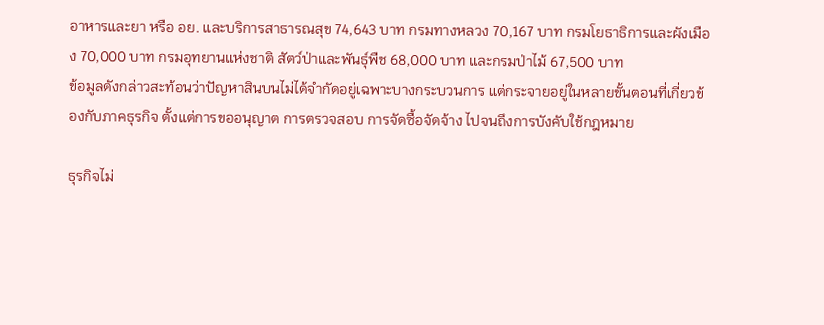อาหารและยา หรือ อย. และบริการสาธารณสุข 74,643 บาท กรมทางหลวง 70,167 บาท กรมโยธาธิการและผังเมือง 70,000 บาท กรมอุทยานแห่งชาติ สัตว์ป่าและพันธุ์พืช 68,000 บาท และกรมป่าไม้ 67,500 บาท
ข้อมูลดังกล่าวสะท้อนว่าปัญหาสินบนไม่ได้จำกัดอยู่เฉพาะบางกระบวนการ แต่กระจายอยู่ในหลายขั้นตอนที่เกี่ยวข้องกับภาคธุรกิจ ตั้งแต่การขออนุญาต การตรวจสอบ การจัดซื้อจัดจ้าง ไปจนถึงการบังคับใช้กฎหมาย

ธุรกิจไม่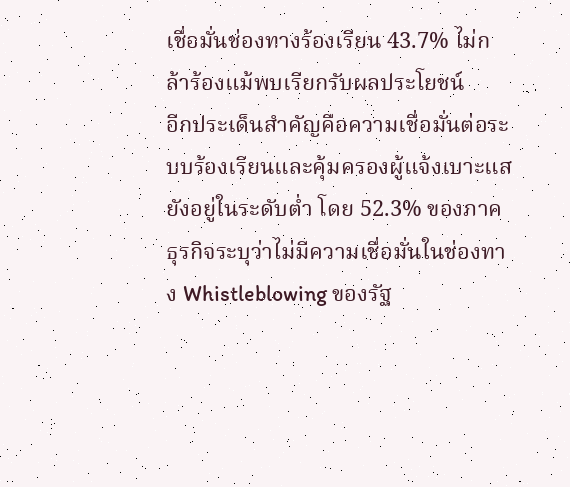เชื่อมั่นช่องทางร้องเรียน 43.7% ไม่กล้าร้องแม้พบเรียกรับผลประโยชน์
อีกประเด็นสำคัญคือความเชื่อมั่นต่อระบบร้องเรียนและคุ้มครองผู้แจ้งเบาะแสยังอยู่ในระดับต่ำ โดย 52.3% ของภาคธุรกิจระบุว่าไม่มีความเชื่อมั่นในช่องทาง Whistleblowing ของรัฐ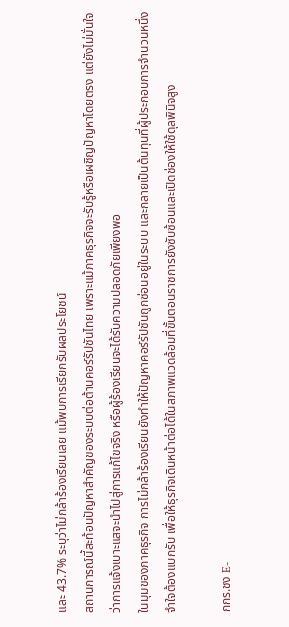และ 43.7% ระบุว่าไม่กล้าร้องเรียนเลย แม้พบการเรียกรับผลประโยชน์
สถานการณ์นี้สะท้อนปัญหาสำคัญของระบบต่อต้านคอร์รัปชันไทย เพราะแม้ภาคธุรกิจจะรับรู้หรือเผชิญปัญหาโดยตรง แต่ยังไม่มั่นใจว่าการแจ้งเบาะแสจะนำไปสู่การแก้ไขจริง หรือผู้ร้องเรียนจะได้รับความปลอดภัยเพียงพอ
ในมุมของภาคธุรกิจ การไม่กล้าร้องเรียนยังทำให้ปัญหาคอร์รัปชันถูกซ่อนอยู่ในระบบ และกลายเป็นต้นทุนที่ผู้ประกอบการจำนวนหนึ่งจำใจต้องแบกรับ เพื่อให้ธุรกิจเดินหน้าต่อได้ในสภาพแวดล้อมที่ขั้นตอนราชการยังซับซ้อนและเปิดช่องให้ใช้ดุลพินิจสูง

กกร.ชง E-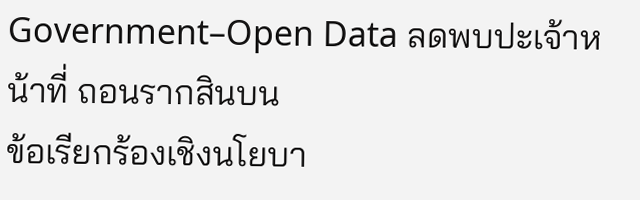Government–Open Data ลดพบปะเจ้าหน้าที่ ถอนรากสินบน
ข้อเรียกร้องเชิงนโยบา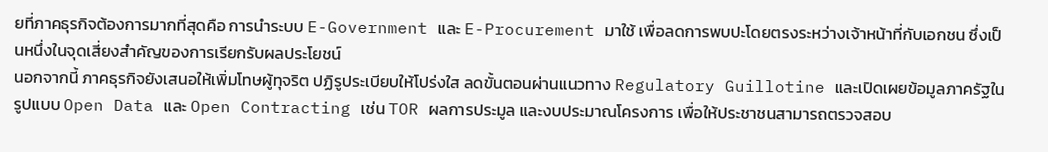ยที่ภาคธุรกิจต้องการมากที่สุดคือ การนำระบบ E-Government และ E-Procurement มาใช้ เพื่อลดการพบปะโดยตรงระหว่างเจ้าหน้าที่กับเอกชน ซึ่งเป็นหนึ่งในจุดเสี่ยงสำคัญของการเรียกรับผลประโยชน์
นอกจากนี้ ภาคธุรกิจยังเสนอให้เพิ่มโทษผู้ทุจริต ปฏิรูประเบียบให้โปร่งใส ลดขั้นตอนผ่านแนวทาง Regulatory Guillotine และเปิดเผยข้อมูลภาครัฐในรูปแบบ Open Data และ Open Contracting เช่น TOR ผลการประมูล และงบประมาณโครงการ เพื่อให้ประชาชนสามารถตรวจสอบ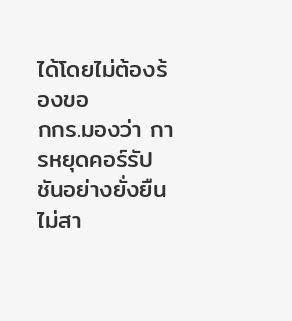ได้โดยไม่ต้องร้องขอ
กกร.มองว่า การหยุดคอร์รัปชันอย่างยั่งยืนไม่สา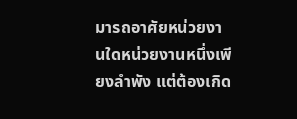มารถอาศัยหน่วยงานใดหน่วยงานหนึ่งเพียงลำพัง แต่ต้องเกิด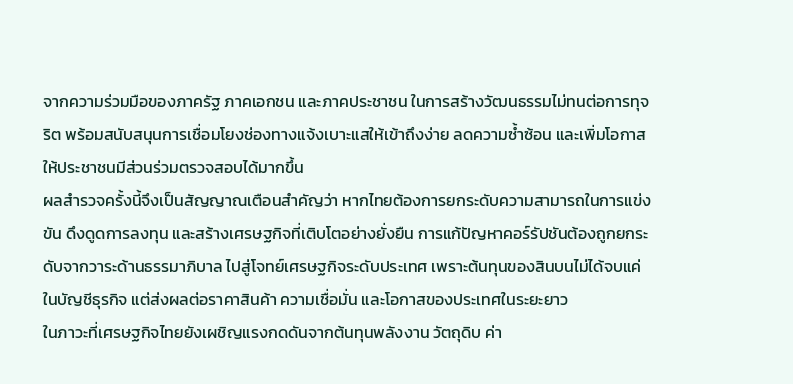จากความร่วมมือของภาครัฐ ภาคเอกชน และภาคประชาชน ในการสร้างวัฒนธรรมไม่ทนต่อการทุจริต พร้อมสนับสนุนการเชื่อมโยงช่องทางแจ้งเบาะแสให้เข้าถึงง่าย ลดความซ้ำซ้อน และเพิ่มโอกาสให้ประชาชนมีส่วนร่วมตรวจสอบได้มากขึ้น
ผลสำรวจครั้งนี้จึงเป็นสัญญาณเตือนสำคัญว่า หากไทยต้องการยกระดับความสามารถในการแข่งขัน ดึงดูดการลงทุน และสร้างเศรษฐกิจที่เติบโตอย่างยั่งยืน การแก้ปัญหาคอร์รัปชันต้องถูกยกระดับจากวาระด้านธรรมาภิบาล ไปสู่โจทย์เศรษฐกิจระดับประเทศ เพราะต้นทุนของสินบนไม่ได้จบแค่ในบัญชีธุรกิจ แต่ส่งผลต่อราคาสินค้า ความเชื่อมั่น และโอกาสของประเทศในระยะยาว
ในภาวะที่เศรษฐกิจไทยยังเผชิญแรงกดดันจากต้นทุนพลังงาน วัตถุดิบ ค่า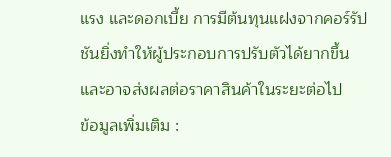แรง และดอกเบี้ย การมีต้นทุนแฝงจากคอร์รัปชันยิ่งทำให้ผู้ประกอบการปรับตัวได้ยากขึ้น และอาจส่งผลต่อราคาสินค้าในระยะต่อไป
ข้อมูลเพิ่มเติม :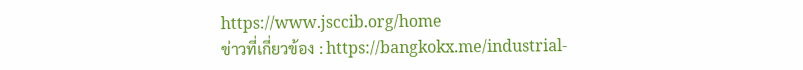https://www.jsccib.org/home
ข่าวที่เกี่ยวข้อง : https://bangkokx.me/industrial-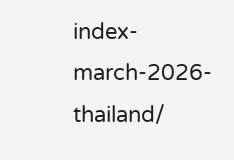index-march-2026-thailand/